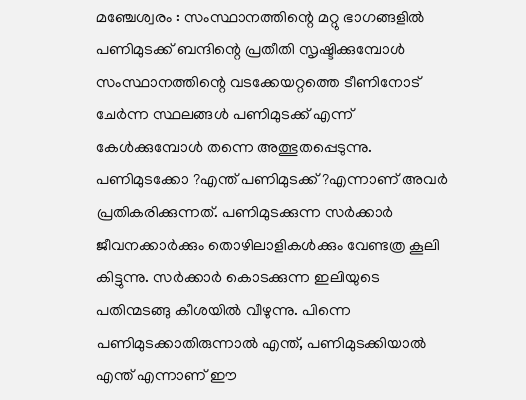മഞ്ചേശ്വരം : സംസ്ഥാനത്തിന്റെ മറ്റു ഭാഗങ്ങളിൽ പണിമുടക്ക് ബന്ദിന്റെ പ്രതീതി സൃഷ്ടിക്കുമ്പോൾ സംസ്ഥാനത്തിന്റെ വടക്കേയറ്റത്തെ ടീണിനോട് ചേർന്ന സ്ഥലങ്ങൾ പണിമുടക്ക് എന്ന് കേൾക്കുമ്പോൾ തന്നെ അത്ഭുതപ്പെടുന്നു. പണിമുടക്കോ ?എന്ത് പണിമുടക്ക് ?എന്നാണ് അവർ പ്രതികരിക്കുന്നത്. പണിമുടക്കുന്ന സർക്കാർ ജീവനക്കാർക്കും തൊഴിലാളികൾക്കും വേണ്ടത്ര കൂലി കിട്ടുന്നു. സർക്കാർ കൊടക്കുന്ന ഇലിയുടെ പതിന്മടങ്ങു കീശയിൽ വീഴുന്നു. പിന്നെ പണിമുടക്കാതിരുന്നാൽ എന്ത്, പണിമുടക്കിയാൽ എന്ത് എന്നാണ് ഈ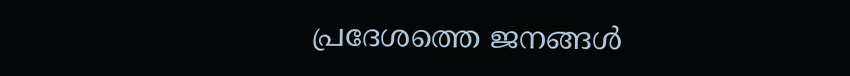പ്രദേശത്തെ ജനങ്ങൾ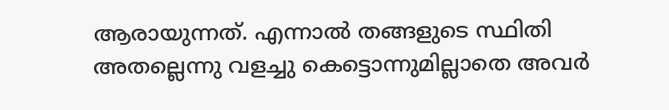ആരായുന്നത്. എന്നാൽ തങ്ങളുടെ സ്ഥിതി അതല്ലെന്നു വളച്ചു കെട്ടൊന്നുമില്ലാതെ അവർ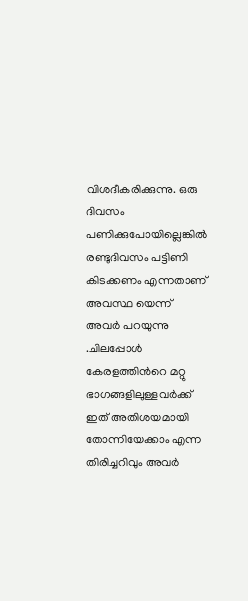വിശദീകരിക്കുന്നു. ഒരു ദിവസം പണിക്കുപോയില്ലെങ്കിൽ രണ്ടുദിവസം പട്ടിണി കിടക്കണം എന്നതാണ് അവസ്ഥ യെന്ന് അവർ പറയുന്നു .ചിലപ്പോൾ കേരളത്തിൻറെ മറ്റു ഭാഗങ്ങളിലുള്ളവർക്ക് ഇത് അതിശയമായി തോന്നിയേക്കാം എന്ന തിരിച്ചറിവും അവർ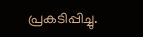പ്രകടിപ്പിച്ചു.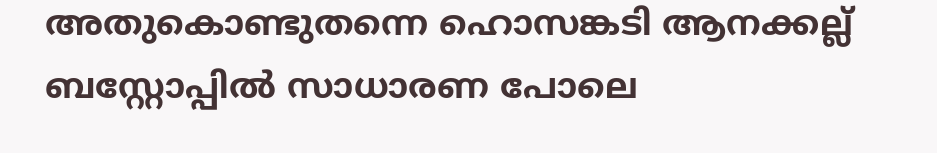അതുകൊണ്ടുതന്നെ ഹൊസങ്കടി ആനക്കല്ല് ബസ്റ്റോപ്പിൽ സാധാരണ പോലെ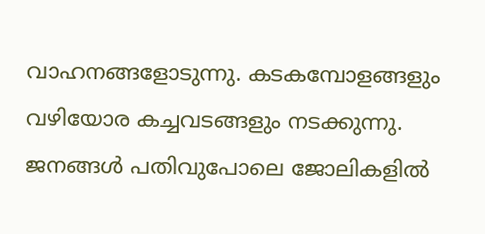വാഹനങ്ങളോടുന്നു. കടകമ്പോളങ്ങളും വഴിയോര കച്ചവടങ്ങളും നടക്കുന്നു. ജനങ്ങൾ പതിവുപോലെ ജോലികളിൽ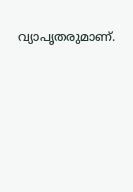വ്യാപൃതരുമാണ്.